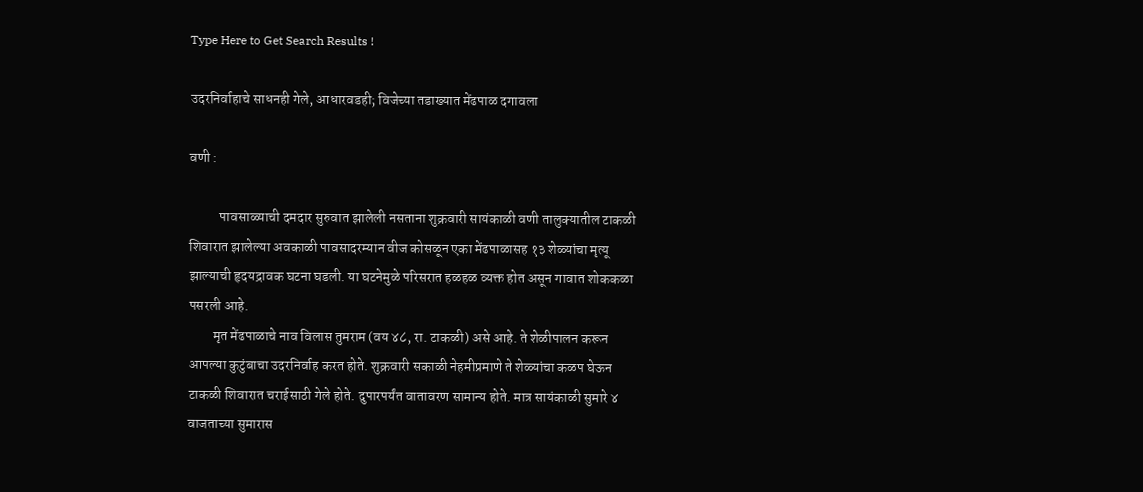Type Here to Get Search Results !

उदरनिर्वाहाचे साधनही गेले, आधारवडही; विजेच्या तडाख्यात मेंढपाळ दगावला

वणी :

           पावसाळ्याची दमदार सुरुवात झालेली नसताना शुक्रवारी सायंकाळी वणी तालुक्यातील टाकळी शिवारात झालेल्या अवकाळी पावसादरम्यान वीज कोसळून एका मेंढपाळासह १३ शेळ्यांचा मृत्यू झाल्याची हृदयद्रावक घटना घडली. या घटनेमुळे परिसरात हळहळ व्यक्त होत असून गावात शोककळा पसरली आहे.
         मृत मेंढपाळाचे नाव विलास तुमराम (वय ४८, रा. टाकळी) असे आहे. ते शेळीपालन करून आपल्या कुटुंबाचा उदरनिर्वाह करत होते. शुक्रवारी सकाळी नेहमीप्रमाणे ते शेळ्यांचा कळप घेऊन टाकळी शिवारात चराईसाठी गेले होते. दुपारपर्यंत वातावरण सामान्य होते. मात्र सायंकाळी सुमारे ४ वाजताच्या सुमारास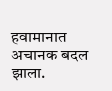हवामानात अचानक बदल झाला.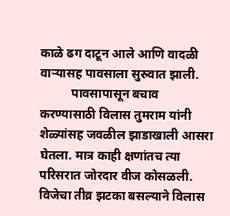काळे ढग दाटून आले आणि वादळी वाऱ्यासह पावसाला सुरुवात झाली.
          पावसापासून बचाव करण्यासाठी विलास तुमराम यांनी शेळ्यांसह जवळील झाडाखाली आसरा घेतला. मात्र काही क्षणांतच त्या परिसरात जोरदार वीज कोसळली. विजेचा तीव्र झटका बसल्याने विलास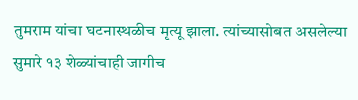तुमराम यांचा घटनास्थळीच मृत्यू झाला. त्यांच्यासोबत असलेल्या सुमारे १३ शेळ्यांचाही जागीच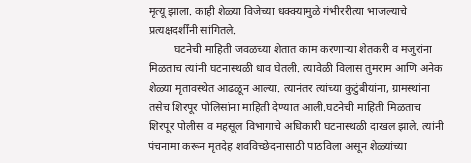मृत्यू झाला. काही शेळ्या विजेच्या धक्क्यामुळे गंभीररीत्या भाजल्याचे प्रत्यक्षदर्शींनी सांगितले.
         घटनेची माहिती जवळच्या शेतात काम करणाऱ्या शेतकरी व मजुरांना मिळताच त्यांनी घटनास्थळी धाव घेतली. त्यावेळी विलास तुमराम आणि अनेक शेळ्या मृतावस्थेत आढळून आल्या. त्यानंतर त्यांच्या कुटुंबीयांना, ग्रामस्थांना तसेच शिरपूर पोलिसांना माहिती देण्यात आली.घटनेची माहिती मिळताच शिरपूर पोलीस व महसूल विभागाचे अधिकारी घटनास्थळी दाखल झाले. त्यांनी पंचनामा करून मृतदेह शवविच्छेदनासाठी पाठविला असून शेळ्यांच्या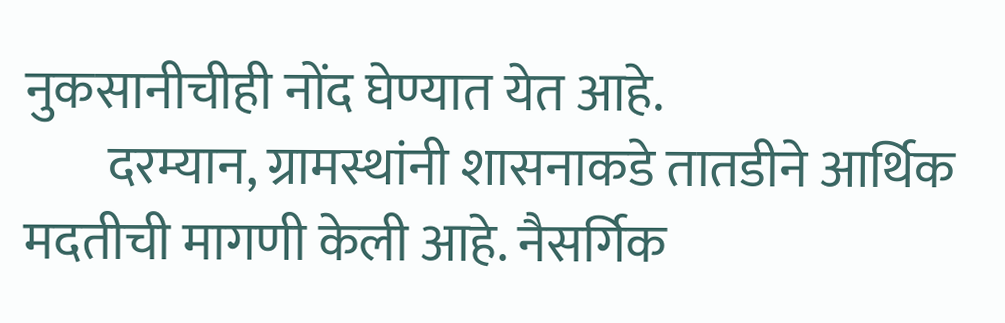नुकसानीचीही नोंद घेण्यात येत आहे.
        दरम्यान, ग्रामस्थांनी शासनाकडे तातडीने आर्थिक मदतीची मागणी केली आहे. नैसर्गिक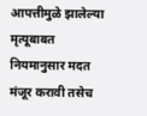आपत्तीमुळे झालेल्या मृत्यूबाबत नियमानुसार मदत मंजूर करावी तसेच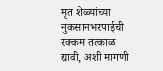मृत शेळ्यांच्या नुकसानभरपाईची रक्कम तत्काळ द्यावी, अशी मागणी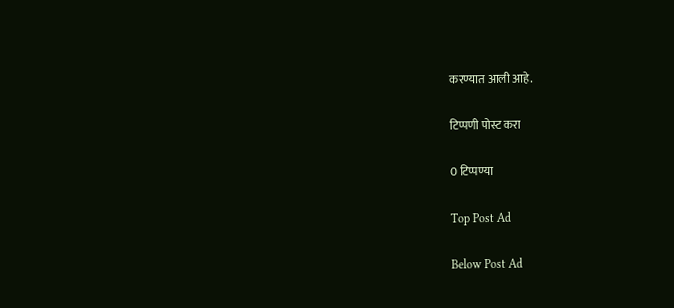करण्यात आली आहे.

टिप्पणी पोस्ट करा

0 टिप्पण्या

Top Post Ad

Below Post Ad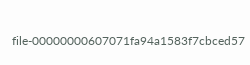file-00000000607071fa94a1583f7cbced57